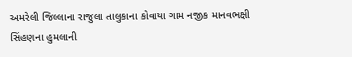અમરેલી જિલ્લાના રાજુલા તાલુકાના કોવાયા ગામ નજીક માનવભક્ષી સિંહણના હુમલાની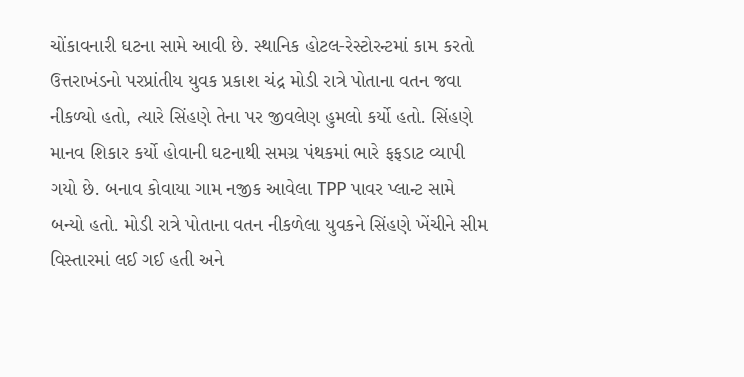ચોંકાવનારી ઘટના સામે આવી છે. સ્થાનિક હોટલ-રેસ્ટોરન્ટમાં કામ કરતો ઉત્તરાખંડનો પરપ્રાંતીય યુવક પ્રકાશ ચંદ્ર મોડી રાત્રે પોતાના વતન જવા નીકળ્યો હતો, ત્યારે સિંહણે તેના પર જીવલેણ હુમલો કર્યો હતો. સિંહણે માનવ શિકાર કર્યો હોવાની ઘટનાથી સમગ્ર પંથકમાં ભારે ફફડાટ વ્યાપી ગયો છે. બનાવ કોવાયા ગામ નજીક આવેલા TPP પાવર પ્લાન્ટ સામે બન્યો હતો. મોડી રાત્રે પોતાના વતન નીકળેલા યુવકને સિંહણે ખેંચીને સીમ વિસ્તારમાં લઈ ગઈ હતી અને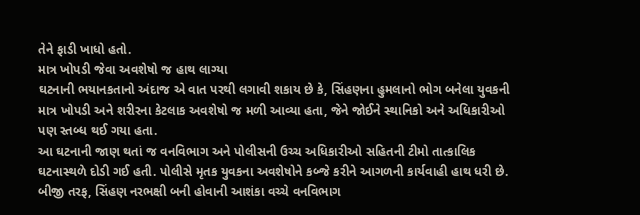તેને ફાડી ખાધો હતો.
માત્ર ખોપડી જેવા અવશેષો જ હાથ લાગ્યા
ઘટનાની ભયાનકતાનો અંદાજ એ વાત પરથી લગાવી શકાય છે કે, સિંહણના હુમલાનો ભોગ બનેલા યુવકની માત્ર ખોપડી અને શરીરના કેટલાક અવશેષો જ મળી આવ્યા હતા, જેને જોઈને સ્થાનિકો અને અધિકારીઓ પણ સ્તબ્ધ થઈ ગયા હતા.
આ ઘટનાની જાણ થતાં જ વનવિભાગ અને પોલીસની ઉચ્ચ અધિકારીઓ સહિતની ટીમો તાત્કાલિક ઘટનાસ્થળે દોડી ગઈ હતી. પોલીસે મૃતક યુવકના અવશેષોને કબ્જે કરીને આગળની કાર્યવાહી હાથ ધરી છે. બીજી તરફ, સિંહણ નરભક્ષી બની હોવાની આશંકા વચ્ચે વનવિભાગ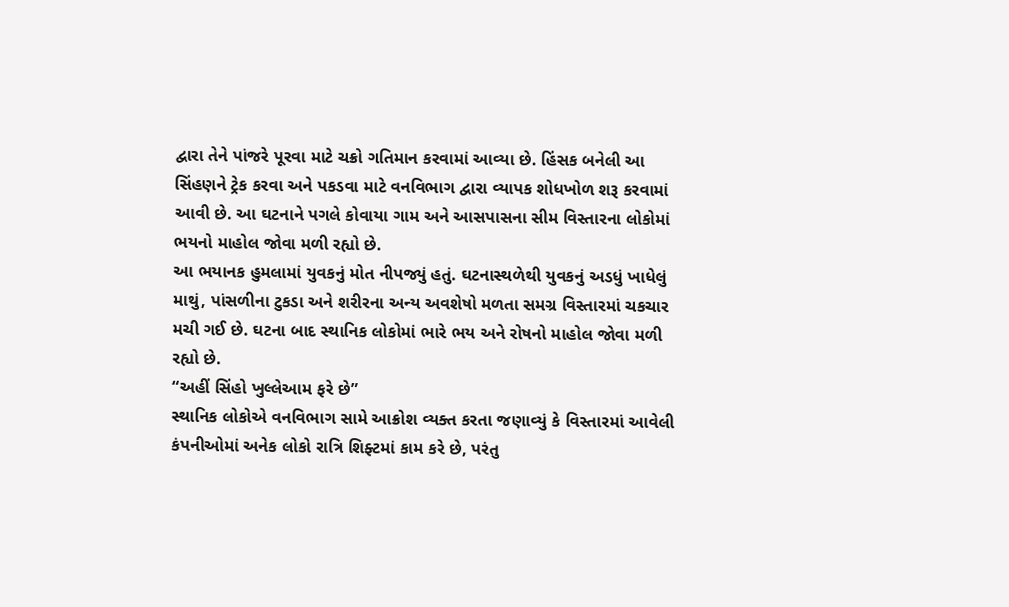દ્વારા તેને પાંજરે પૂરવા માટે ચક્રો ગતિમાન કરવામાં આવ્યા છે. હિંસક બનેલી આ સિંહણને ટ્રેક કરવા અને પકડવા માટે વનવિભાગ દ્વારા વ્યાપક શોધખોળ શરૂ કરવામાં આવી છે. આ ઘટનાને પગલે કોવાયા ગામ અને આસપાસના સીમ વિસ્તારના લોકોમાં ભયનો માહોલ જોવા મળી રહ્યો છે.
આ ભયાનક હુમલામાં યુવકનું મોત નીપજ્યું હતું. ઘટનાસ્થળેથી યુવકનું અડધું ખાધેલું માથું, પાંસળીના ટુકડા અને શરીરના અન્ય અવશેષો મળતા સમગ્ર વિસ્તારમાં ચકચાર મચી ગઈ છે. ઘટના બાદ સ્થાનિક લોકોમાં ભારે ભય અને રોષનો માહોલ જોવા મળી રહ્યો છે.
“અહીં સિંહો ખુલ્લેઆમ ફરે છે”
સ્થાનિક લોકોએ વનવિભાગ સામે આક્રોશ વ્યક્ત કરતા જણાવ્યું કે વિસ્તારમાં આવેલી કંપનીઓમાં અનેક લોકો રાત્રિ શિફ્ટમાં કામ કરે છે, પરંતુ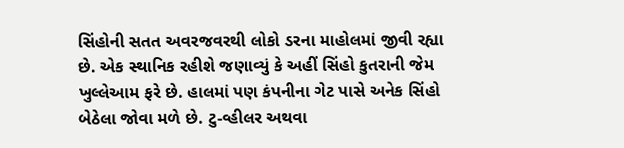સિંહોની સતત અવરજવરથી લોકો ડરના માહોલમાં જીવી રહ્યા છે. એક સ્થાનિક રહીશે જણાવ્યું કે અહીં સિંહો કુતરાની જેમ ખુલ્લેઆમ ફરે છે. હાલમાં પણ કંપનીના ગેટ પાસે અનેક સિંહો બેઠેલા જોવા મળે છે. ટુ-વ્હીલર અથવા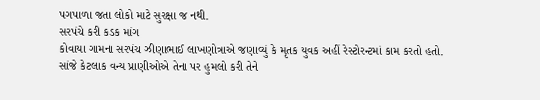પગપાળા જતા લોકો માટે સુરક્ષા જ નથી.
સરપંચે કરી કડક માંગ
કોવાયા ગામના સરપંચ ઝીણાભાઈ લાખણોત્રાએ જણાવ્યું કે મૃતક યુવક અહીં રેસ્ટોરન્ટમાં કામ કરતો હતો. સાંજે કેટલાક વન્ય પ્રાણીઓએ તેના પર હુમલો કરી તેને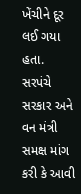ખેંચીને દૂર લઈ ગયા હતા. સરપંચે સરકાર અને વન મંત્રી સમક્ષ માંગ કરી કે આવી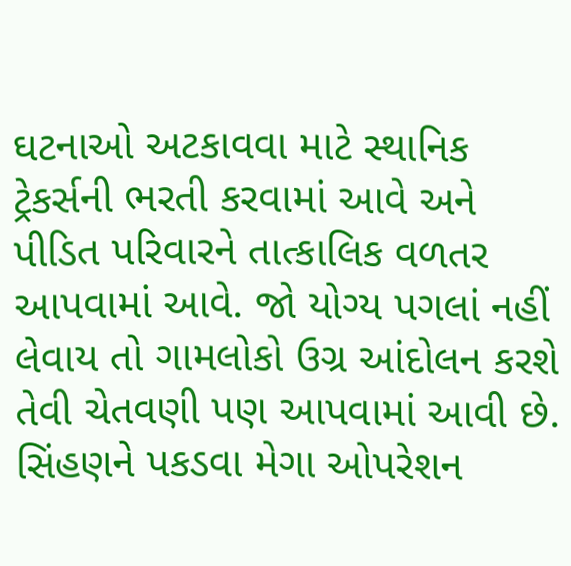ઘટનાઓ અટકાવવા માટે સ્થાનિક ટ્રેકર્સની ભરતી કરવામાં આવે અને પીડિત પરિવારને તાત્કાલિક વળતર આપવામાં આવે. જો યોગ્ય પગલાં નહીં લેવાય તો ગામલોકો ઉગ્ર આંદોલન કરશે તેવી ચેતવણી પણ આપવામાં આવી છે.
સિંહણને પકડવા મેગા ઓપરેશન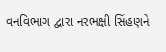વનવિભાગ દ્વારા નરભક્ષી સિંહણને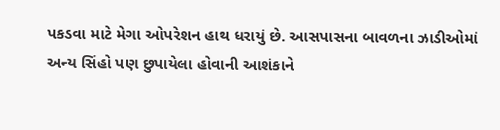પકડવા માટે મેગા ઓપરેશન હાથ ધરાયું છે. આસપાસના બાવળના ઝાડીઓમાં અન્ય સિંહો પણ છુપાયેલા હોવાની આશંકાને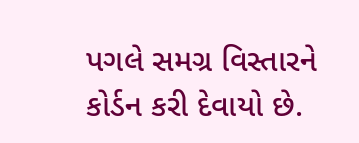પગલે સમગ્ર વિસ્તારને કોર્ડન કરી દેવાયો છે.